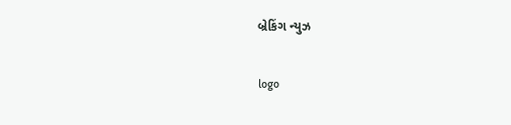બ્રેકિંગ ન્યુઝ

logo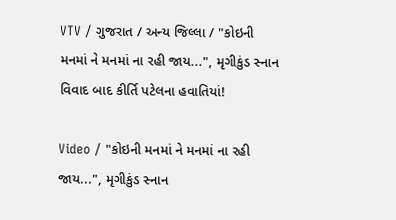VTV / ગુજરાત / અન્ય જિલ્લા / "કોઇની મનમાં ને મનમાં ના રહી જાય...", મૃગીકુંડ સ્નાન વિવાદ બાદ કીર્તિ પટેલના હવાતિયાં!

Video / "કોઇની મનમાં ને મનમાં ના રહી જાય...", મૃગીકુંડ સ્નાન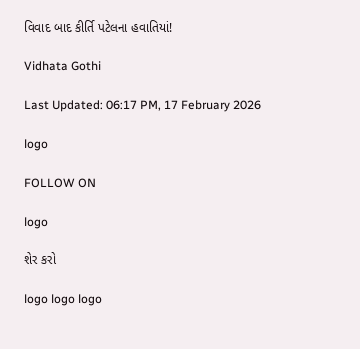વિવાદ બાદ કીર્તિ પટેલના હવાતિયાં!

Vidhata Gothi

Last Updated: 06:17 PM, 17 February 2026

logo

FOLLOW ON

logo

શેર કરો

logo logo logo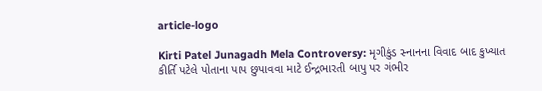article-logo

Kirti Patel Junagadh Mela Controversy: મૃગીકુંડ સ્નાનના વિવાદ બાદ કુખ્યાત કીર્તિ પટેલે પોતાના પાપ છુપાવવા માટે ઈન્દ્રભારતી બાપુ પર ગંભીર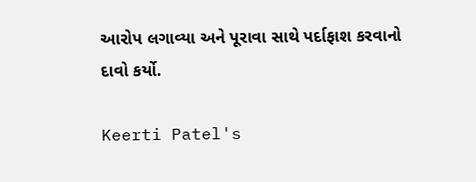આરોપ લગાવ્યા અને પૂરાવા સાથે પર્દાફાશ કરવાનો દાવો કર્યો.

Keerti Patel's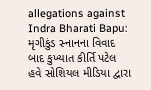allegations against Indra Bharati Bapu: મૃગીકુંડ સ્નાનના વિવાદ બાદ કુખ્યાત કીર્તિ પટેલ હવે સોશિયલ મીડિયા દ્વારા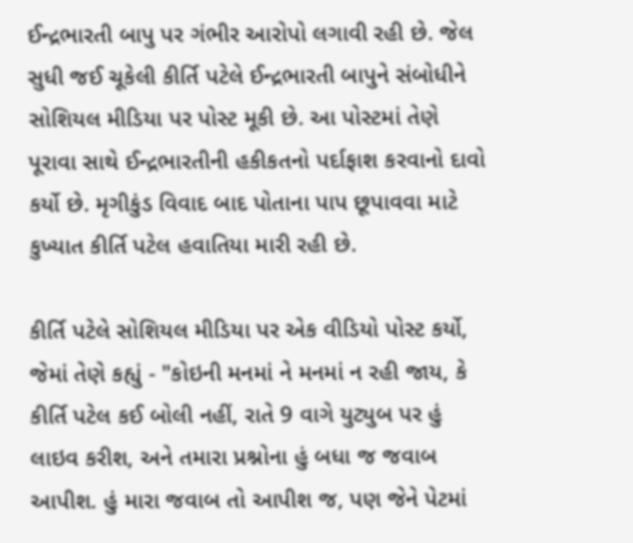ઈન્દ્રભારતી બાપુ પર ગંભીર આરોપો લગાવી રહી છે. જેલ સુધી જઈ ચૂકેલી કીર્તિ પટેલે ઈન્દ્રભારતી બાપુને સંબોધીને સોશિયલ મીડિયા પર પોસ્ટ મૂકી છે. આ પોસ્ટમાં તેણે પૂરાવા સાથે ઈન્દ્રભારતીની હકીકતનો પર્દાફાશ કરવાનો દાવો કર્યો છે. મૃગીકુંડ વિવાદ બાદ પોતાના પાપ છૂપાવવા માટે કુખ્યાત કીર્તિ પટેલ હવાતિયા મારી રહી છે.

કીર્તિ પટેલે સોશિયલ મીડિયા પર એક વીડિયો પોસ્ટ કર્યો, જેમાં તેણે કહ્યું - "કોઇની મનમાં ને મનમાં ન રહી જાય, કે કીર્તિ પટેલ કઈ બોલી નહીં, રાતે 9 વાગે યુટ્યુબ પર હું લાઇવ કરીશ, અને તમારા પ્રશ્નોના હું બધા જ જવાબ આપીશ. હું મારા જવાબ તો આપીશ જ, પણ જેને પેટમાં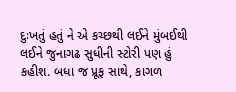દુઃખતું હતું ને એ કચ્છથી લઈને મુંબઈથી લઈને જુનાગઢ સુધીની સ્ટોરી પણ હું કહીશ. બધા જ પ્રૂફ સાથે, કાગળ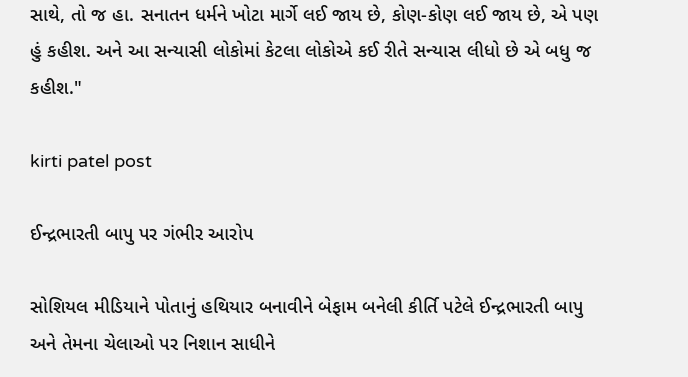સાથે, તો જ હા. સનાતન ધર્મને ખોટા માર્ગે લઈ જાય છે, કોણ-કોણ લઈ જાય છે, એ પણ હું કહીશ. અને આ સન્યાસી લોકોમાં કેટલા લોકોએ કઈ રીતે સન્યાસ લીધો છે એ બધુ જ કહીશ."

kirti patel post

ઈન્દ્રભારતી બાપુ પર ગંભીર આરોપ

સોશિયલ મીડિયાને પોતાનું હથિયાર બનાવીને બેફામ બનેલી કીર્તિ પટેલે ઈન્દ્રભારતી બાપુ અને તેમના ચેલાઓ પર નિશાન સાધીને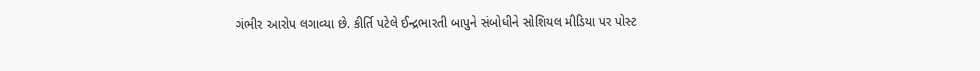ગંભીર આરોપ લગાવ્યા છે. કીર્તિ પટેલે ઈન્દ્રભારતી બાપુને સંબોધીને સોશિયલ મીડિયા પર પોસ્ટ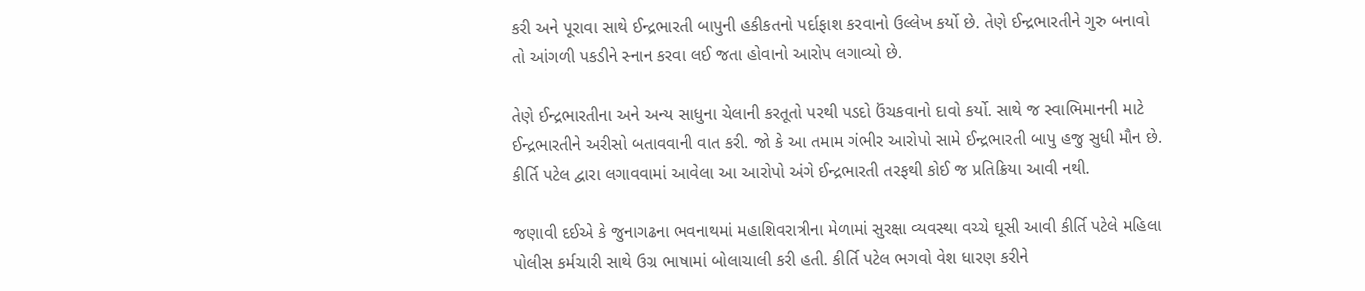કરી અને પૂરાવા સાથે ઈન્દ્રભારતી બાપુની હકીકતનો પર્દાફાશ કરવાનો ઉલ્લેખ કર્યો છે. તેણે ઈન્દ્રભારતીને ગુરુ બનાવો તો આંગળી પકડીને સ્નાન કરવા લઈ જતા હોવાનો આરોપ લગાવ્યો છે.

તેણે ઈન્દ્રભારતીના અને અન્ય સાધુના ચેલાની કરતૂતો પરથી પડદો ઉંચકવાનો દાવો કર્યો. સાથે જ સ્વાભિમાનની માટે ઈન્દ્રભારતીને અરીસો બતાવવાની વાત કરી. જો કે આ તમામ ગંભીર આરોપો સામે ઈન્દ્રભારતી બાપુ હજુ સુધી મૌન છે. કીર્તિ પટેલ દ્વારા લગાવવામાં આવેલા આ આરોપો અંગે ઈન્દ્રભારતી તરફથી કોઈ જ પ્રતિક્રિયા આવી નથી.

જણાવી દઈએ કે જુનાગઢના ભવનાથમાં મહાશિવરાત્રીના મેળામાં સુરક્ષા વ્યવસ્થા વચ્ચે ઘૂસી આવી કીર્તિ પટેલે મહિલા પોલીસ કર્મચારી સાથે ઉગ્ર ભાષામાં બોલાચાલી કરી હતી. કીર્તિ પટેલ ભગવો વેશ ધારણ કરીને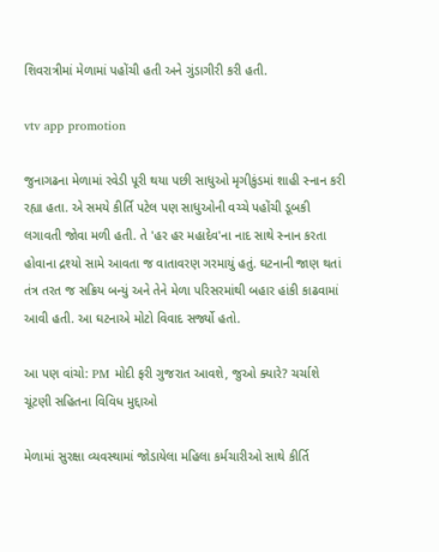શિવરાત્રીમાં મેળામાં પહોંચી હતી અને ગુંડાગીરી કરી હતી.

vtv app promotion

જુનાગઢના મેળામાં રવેડી પૂરી થયા પછી સાધુઓ મૃગીકુંડમાં શાહી સ્નાન કરી રહ્યા હતા. એ સમયે કીર્તિ પટેલ પણ સાધુઓની વચ્ચે પહોંચી ડૂબકી લગાવતી જોવા મળી હતી. તે 'હર હર મહાદેવ'ના નાદ સાથે સ્નાન કરતા હોવાના દ્રશ્યો સામે આવતા જ વાતાવરણ ગરમાયું હતું. ઘટનાની જાણ થતાં તંત્ર તરત જ સક્રિય બન્યું અને તેને મેળા પરિસરમાંથી બહાર હાંકી કાઢવામાં આવી હતી. આ ઘટનાએ મોટો વિવાદ સર્જ્યો હતો.

આ પણ વાંચો: PM મોદી ફરી ગુજરાત આવશે, જુઓ ક્યારે? ચર્ચાશે ચૂંટણી સહિતના વિવિધ મુદ્દાઓ

મેળામાં સુરક્ષા વ્યવસ્થામાં જોડાયેલા મહિલા કર્મચારીઓ સાથે કીર્તિ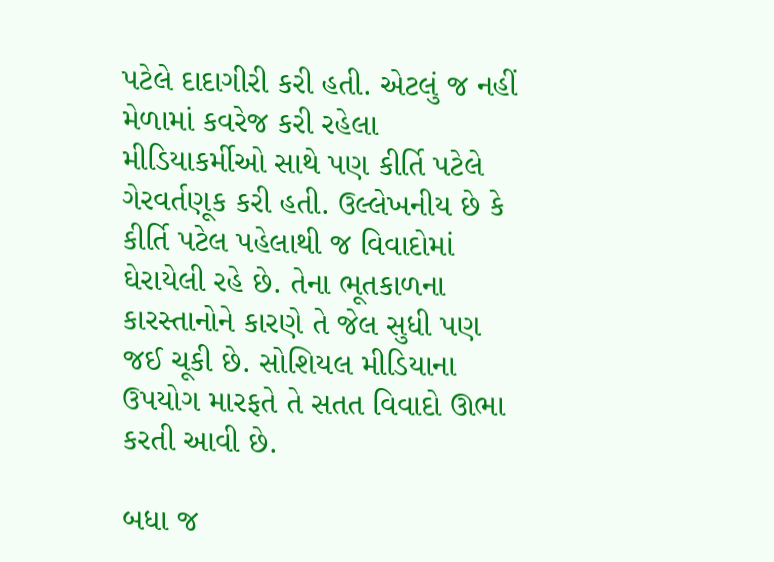પટેલે દાદાગીરી કરી હતી. એટલું જ નહીં મેળામાં કવરેજ કરી રહેલા મીડિયાકર્મીઓ સાથે પણ કીર્તિ પટેલે ગેરવર્તણૂક કરી હતી. ઉલ્લેખનીય છે કે કીર્તિ પટેલ પહેલાથી જ વિવાદોમાં ઘેરાયેલી રહે છે. તેના ભૂતકાળના કારસ્તાનોને કારણે તે જેલ સુધી પણ જઈ ચૂકી છે. સોશિયલ મીડિયાના ઉપયોગ મારફતે તે સતત વિવાદો ઊભા કરતી આવી છે.

બધા જ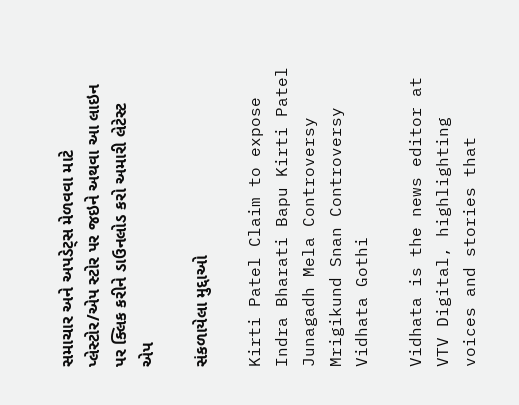સમાચાર અને અપડેટ્સ મેળવવા માટે પ્લેસ્ટોર/એપ સ્ટોર પર જઇને અથવા આ લાઇન પર ક્લિક કરીને ડાઉનલોડ કરો અમારી લેટેસ્ટ એપ

સંકળાયેલા મુદ્દાઓ

Kirti Patel Claim to expose Indra Bharati Bapu Kirti Patel Junagadh Mela Controversy Mrigikund Snan Controversy
Vidhata Gothi

Vidhata is the news editor at VTV Digital, highlighting voices and stories that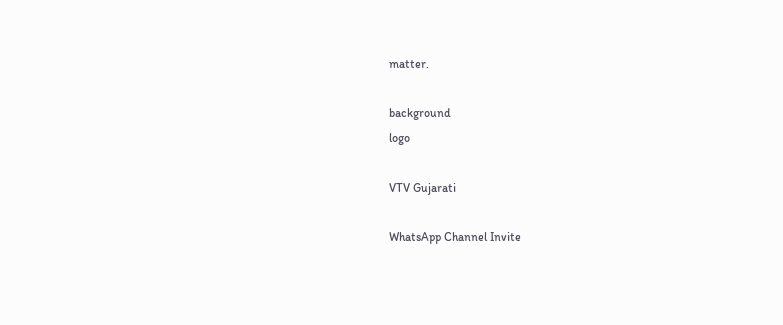matter.

background
logo

VTV Gujarati

WhatsApp Channel Invite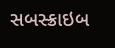સબસ્ક્રાઇબ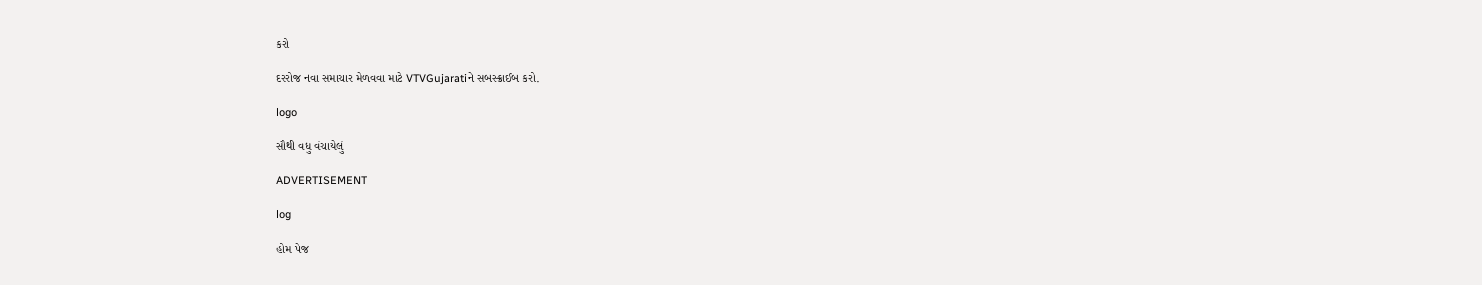કરો

દરરોજ નવા સમાચાર મેળવવા માટે VTVGujaratiને સબસ્ક્રાઈબ કરો.

logo

સૌથી વધુ વંચાયેલું

ADVERTISEMENT

log

હોમ પેજ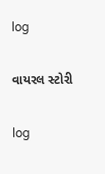log

વાયરલ સ્ટોરી

log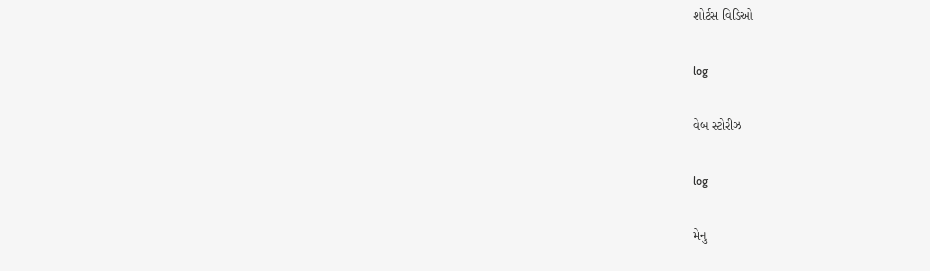શોર્ટસ વિડિઓ

log

વેબ સ્ટોરીઝ

log

મેનુ